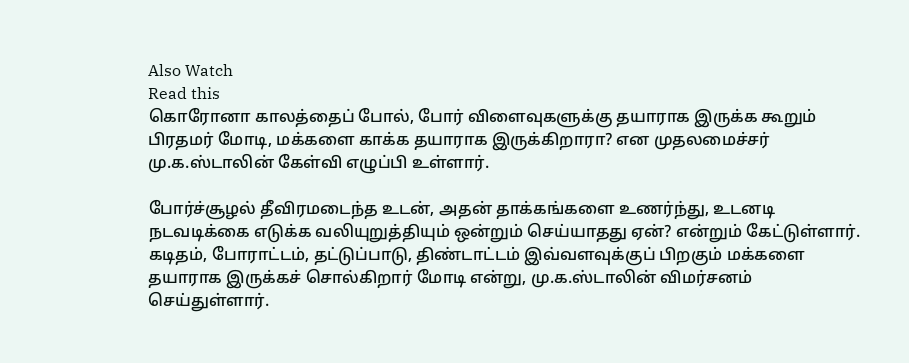Also Watch
Read this
கொரோனா காலத்தைப் போல், போர் விளைவுகளுக்கு தயாராக இருக்க கூறும் பிரதமர் மோடி, மக்களை காக்க தயாராக இருக்கிறாரா? என முதலமைச்சர் மு.க.ஸ்டாலின் கேள்வி எழுப்பி உள்ளார்.

போர்ச்சூழல் தீவிரமடைந்த உடன், அதன் தாக்கங்களை உணர்ந்து, உடனடி நடவடிக்கை எடுக்க வலியுறுத்தியும் ஒன்றும் செய்யாதது ஏன்? என்றும் கேட்டுள்ளார். கடிதம், போராட்டம், தட்டுப்பாடு, திண்டாட்டம் இவ்வளவுக்குப் பிறகும் மக்களை தயாராக இருக்கச் சொல்கிறார் மோடி என்று, மு.க.ஸ்டாலின் விமர்சனம் செய்துள்ளார்.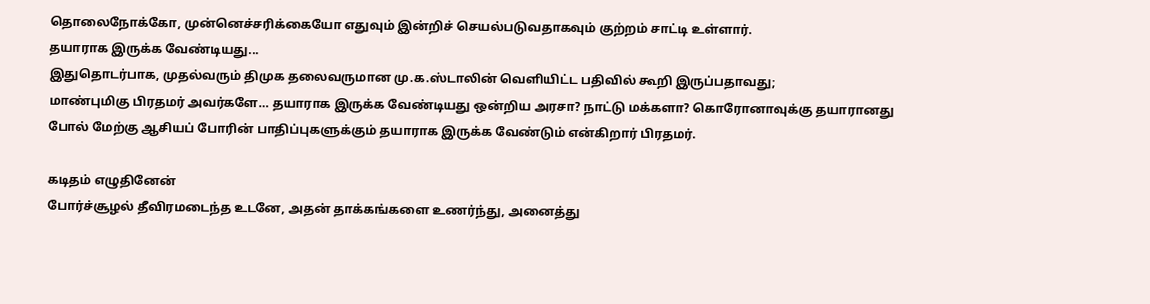தொலைநோக்கோ, முன்னெச்சரிக்கையோ எதுவும் இன்றிச் செயல்படுவதாகவும் குற்றம் சாட்டி உள்ளார்.
தயாராக இருக்க வேண்டியது...
இதுதொடர்பாக, முதல்வரும் திமுக தலைவருமான மு.க.ஸ்டாலின் வெளியிட்ட பதிவில் கூறி இருப்பதாவது;
மாண்புமிகு பிரதமர் அவர்களே… தயாராக இருக்க வேண்டியது ஒன்றிய அரசா? நாட்டு மக்களா? கொரோனாவுக்கு தயாரானது போல் மேற்கு ஆசியப் போரின் பாதிப்புகளுக்கும் தயாராக இருக்க வேண்டும் என்கிறார் பிரதமர்.

கடிதம் எழுதினேன்
போர்ச்சூழல் தீவிரமடைந்த உடனே, அதன் தாக்கங்களை உணர்ந்து, அனைத்து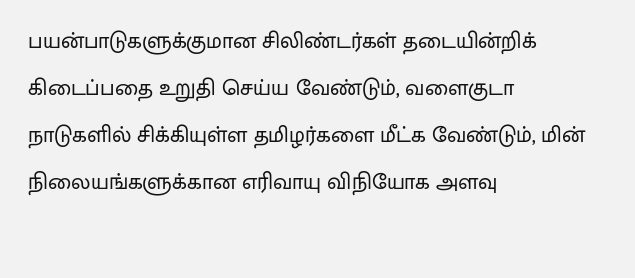பயன்பாடுகளுக்குமான சிலிண்டர்கள் தடையின்றிக் கிடைப்பதை உறுதி செய்ய வேண்டும், வளைகுடா நாடுகளில் சிக்கியுள்ள தமிழர்களை மீட்க வேண்டும், மின் நிலையங்களுக்கான எரிவாயு விநியோக அளவு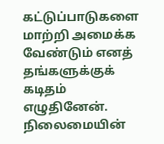கட்டுப்பாடுகளை மாற்றி அமைக்க வேண்டும் எனத் தங்களுக்குக் கடிதம் எழுதினேன். நிலைமையின்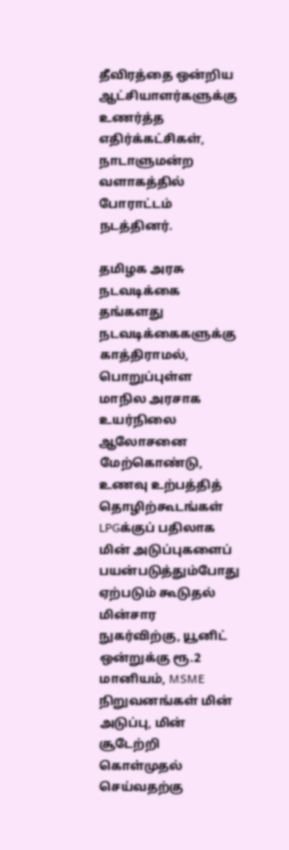தீவிரத்தை ஒன்றிய ஆட்சியாளர்களுக்கு உணர்த்த எதிர்க்கட்சிகள், நாடாளுமன்ற வளாகத்தில் போராட்டம் நடத்தினர்.

தமிழக அரசு நடவடிக்கை
தங்களது நடவடிக்கைகளுக்கு காத்திராமல், பொறுப்புள்ள மாநில அரசாக உயர்நிலை ஆலோசனை மேற்கொண்டு, உணவு உற்பத்தித் தொழிற்கூடங்கள் LPGக்குப் பதிலாக மின் அடுப்புகளைப் பயன்படுத்தும்போது ஏற்படும் கூடுதல் மின்சார நுகர்விற்கு, யூனிட் ஒன்றுக்கு ரூ.2 மானியம், MSME நிறுவனங்கள் மின் அடுப்பு, மின் சூடேற்றி கொள்முதல் செய்வதற்கு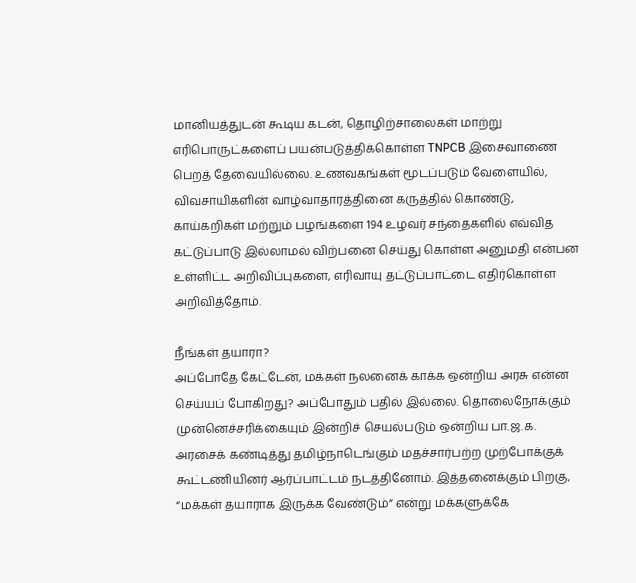மானியத்துடன் கூடிய கடன், தொழிற்சாலைகள் மாற்று எரிபொருட்களைப் பயன்படுத்திக்கொள்ள TNPCB இசைவாணை பெறத் தேவையில்லை. உணவகங்கள் மூடப்படும் வேளையில், விவசாயிகளின் வாழ்வாதாரத்தினை கருத்தில் கொண்டு, காய்கறிகள் மற்றும் பழங்களை 194 உழவர் சந்தைகளில் எவ்வித கட்டுப்பாடு இல்லாமல் விற்பனை செய்து கொள்ள அனுமதி என்பன உள்ளிட்ட அறிவிப்புகளை, எரிவாயு தட்டுப்பாட்டை எதிர்கொள்ள அறிவித்தோம்.

நீங்கள் தயாரா?
அப்போதே கேட்டேன், மக்கள் நலனைக் காக்க ஒன்றிய அரசு என்ன செய்யப் போகிறது? அப்போதும் பதில் இல்லை. தொலைநோக்கும் முன்னெச்சரிக்கையும் இன்றிச் செயல்படும் ஒன்றிய பா.ஜ.க. அரசைக் கண்டித்து தமிழ்நாடெங்கும் மதச்சார்பற்ற முற்போக்குக் கூட்டணியினர் ஆர்ப்பாட்டம் நடத்தினோம். இத்தனைக்கும் பிறகு, “மக்கள் தயாராக இருக்க வேண்டும்” என்று மக்களுக்கே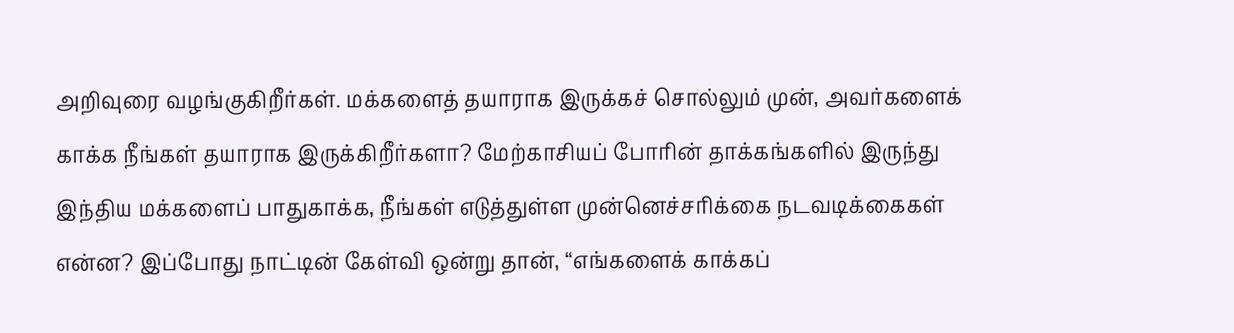அறிவுரை வழங்குகிறீர்கள். மக்களைத் தயாராக இருக்கச் சொல்லும் முன், அவர்களைக் காக்க நீங்கள் தயாராக இருக்கிறீர்களா? மேற்காசியப் போரின் தாக்கங்களில் இருந்து இந்திய மக்களைப் பாதுகாக்க, நீங்கள் எடுத்துள்ள முன்னெச்சரிக்கை நடவடிக்கைகள் என்ன? இப்போது நாட்டின் கேள்வி ஒன்று தான், “எங்களைக் காக்கப்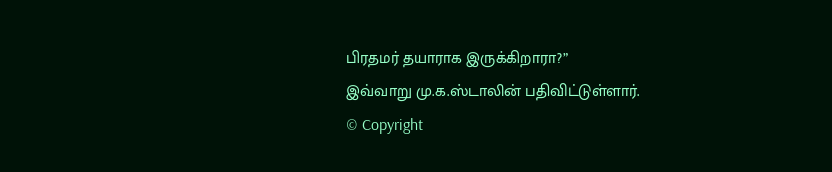பிரதமர் தயாராக இருக்கிறாரா?”
இவ்வாறு மு.க.ஸ்டாலின் பதிவிட்டுள்ளார்.
© Copyright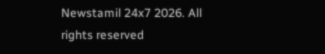Newstamil 24x7 2026. All rights reserved